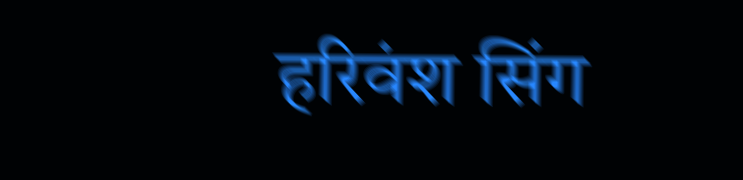हरिवंश सिंग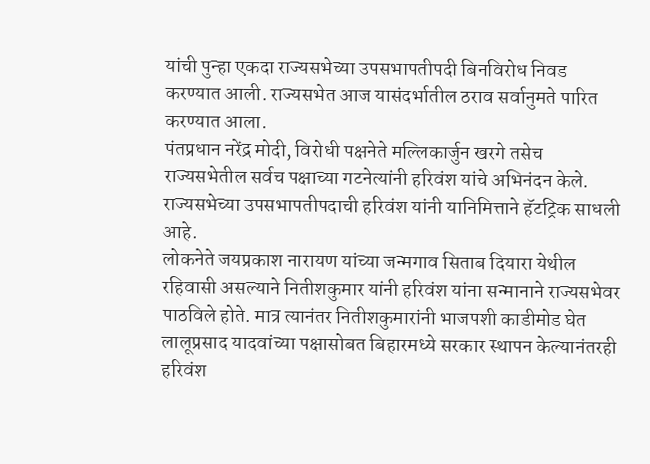यांची पुन्हा एकदा राज्यसभेच्या उपसभापतीपदी बिनविरोध निवड करण्यात आली. राज्यसभेत आज यासंदर्भातील ठराव सर्वानुमते पारित करण्यात आला.
पंतप्रधान नरेंद्र मोदी, विरोधी पक्षनेते मल्लिकार्जुन खरगे तसेच राज्यसभेतील सर्वच पक्षाच्या गटनेत्यांनी हरिवंश यांचे अभिनंदन केले. राज्यसभेच्या उपसभापतीपदाची हरिवंश यांनी यानिमित्ताने हॅटट्रिक साधली आहे.
लोकनेते जयप्रकाश नारायण यांच्या जन्मगाव सिताब दियारा येथील रहिवासी असल्याने नितीशकुमार यांनी हरिवंश यांना सन्मानाने राज्यसभेवर पाठविले होते. मात्र त्यानंतर नितीशकुमारांनी भाजपशी काडीमोड घेत लालूप्रसाद यादवांच्या पक्षासोबत बिहारमध्ये सरकार स्थापन केल्यानंतरही हरिवंश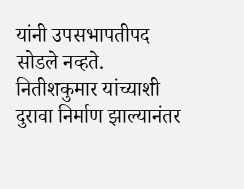यांनी उपसभापतीपद सोडले नव्हते. नितीशकुमार यांच्याशी दुरावा निर्माण झाल्यानंतर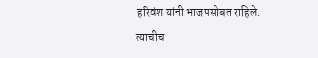हरिवंश यांनी भाजपसोबत राहिले. त्याचीच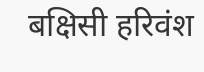बक्षिसी हरिवंश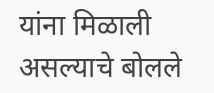यांना मिळाली असल्याचे बोलले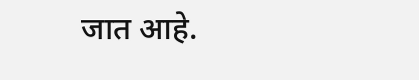जात आहे.